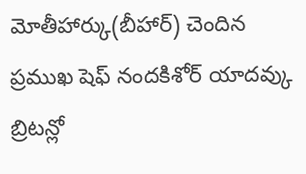మోతీహార్కు(బీహార్) చెందిన ప్రముఖ షెఫ్ నందకిశోర్ యాదవ్కు బ్రిటన్లో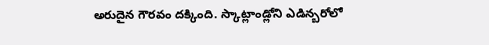అరుదైన గౌరవం దక్కింది. స్కాట్లాండ్లోని ఎడిన్బరోలో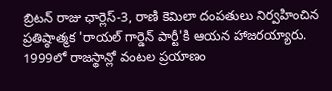బ్రిటన్ రాజు ఛార్లెస్-3, రాణి కెమిలా దంపతులు నిర్వహించిన ప్రతిష్ఠాత్మక 'రాయల్ గార్డెన్ పార్టీ'కి ఆయన హాజరయ్యారు. 1999లో రాజస్థాన్లో వంటల ప్రయాణం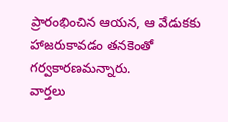ప్రారంభించిన ఆయన, ఆ వేడుకకు హాజరుకావడం తనకెంతో గర్వకారణమన్నారు.
వార్తలు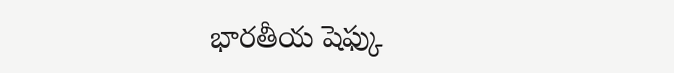భారతీయ షెఫ్కు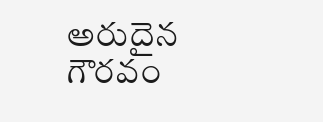అరుదైన గౌరవం